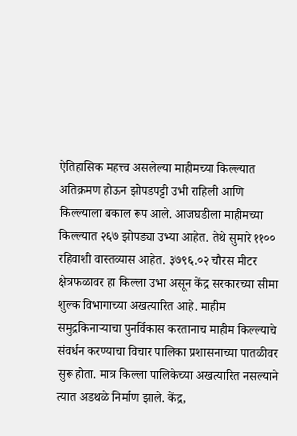ऐतिहासिक महत्त्व असलेल्या माहीमच्या किल्ल्यात अतिक्रमण होऊन झोपडपट्टी उभी राहिली आणि किल्ल्याला बकाल रूप आले. आजघडीला माहीमच्या किल्ल्यात २६७ झोपड्या उभ्या आहेत. तेथे सुमारे ११०० रहिवाशी वास्तव्यास आहेत. ३७९६.०२ चौरस मीटर क्षेत्रफळावर हा किल्ला उभा असून केंद्र सरकारच्या सीमा शुल्क विभागाच्या अखत्यारित आहे. माहीम समुद्रकिनाऱ्याचा पुनर्विकास करतानाच माहीम किल्ल्याचे संवर्धन करण्याचा विचार पालिका प्रशासनाच्या पातळीवर सुरू होता. मात्र किल्ला पालिकेच्या अखत्यारित नसल्याने त्यात अडथळे निर्माण झाले. केंद्र,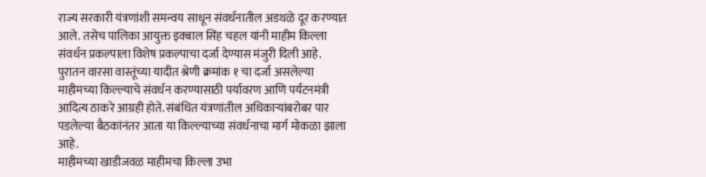राज्य सरकारी यंत्रणांशी समन्वय साधून संवर्धनातील अडथळे दूर करण्यात आले. तसेच पालिका आयुक्त इक्बाल सिंह चहल यांनी माहीम किल्ला संवर्धन प्रकल्पाला विशेष प्रकल्पाचा दर्जा देण्यास मंजुरी दिली आहे. पुरातन वारसा वास्तूंच्या यादीत श्रेणी क्रमांक १ चा दर्जा असलेल्या माहीमच्या किल्ल्याचे संवर्धन करण्यासाठी पर्यावरण आणि पर्यटनमंत्री आदित्य ठाकरे आग्रही होते. संबंधित यंत्रणांतील अधिकाऱ्यांबरोबर पार पडलेल्या बैठकांनंतर आता या किल्ल्याच्या संवर्धनाचा मार्ग मोकळा झाला आहे.
माहीमच्या खाडीजवळ माहीमचा किल्ला उभा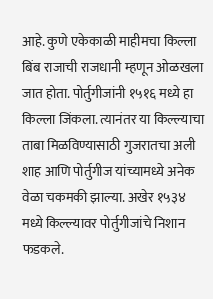आहे. कुणे एकेकाळी माहीमचा किल्ला बिंब राजाची राजधानी म्हणून ओळखला जात होता. पोर्तुगीजांनी १५१६ मध्ये हा किल्ला जिंकला. त्यानंतर या किल्ल्याचा ताबा मिळविण्यासाठी गुजरातचा अली शाह आणि पोर्तुगीज यांच्यामध्ये अनेक वेळा चकमकी झाल्या. अखेर १५३४ मध्ये किल्ल्यावर पोर्तुगीजांचे निशान फडकले.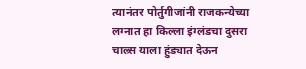त्यानंतर पोर्तुगीजांनी राजकन्येच्या लग्नात हा किल्ला इंग्लंडचा दुसरा चाल्र्स याला हुंड्यात देऊन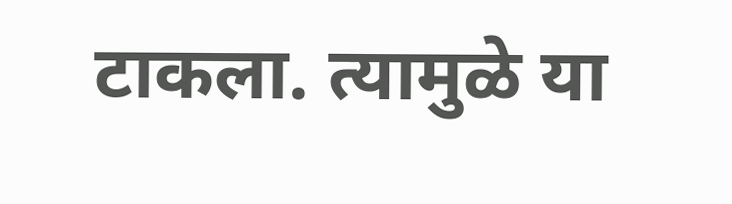टाकला. त्यामुळे या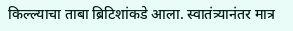किल्ल्याचा ताबा ब्रिटिशांकडे आला. स्वातंत्र्यानंतर मात्र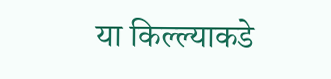या किल्ल्याकडे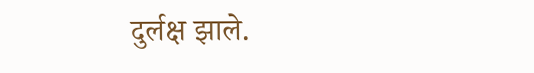दुर्लक्ष झाले.